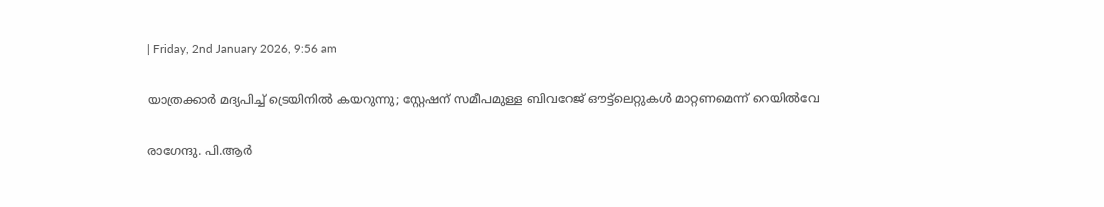| Friday, 2nd January 2026, 9:56 am

യാത്രക്കാര്‍ മദ്യപിച്ച് ട്രെയിനില്‍ കയറുന്നു; സ്റ്റേഷന് സമീപമുള്ള ബിവറേജ് ഔട്ട്‌ലെറ്റുകള്‍ മാറ്റണമെന്ന് റെയില്‍വേ

രാഗേന്ദു. പി.ആര്‍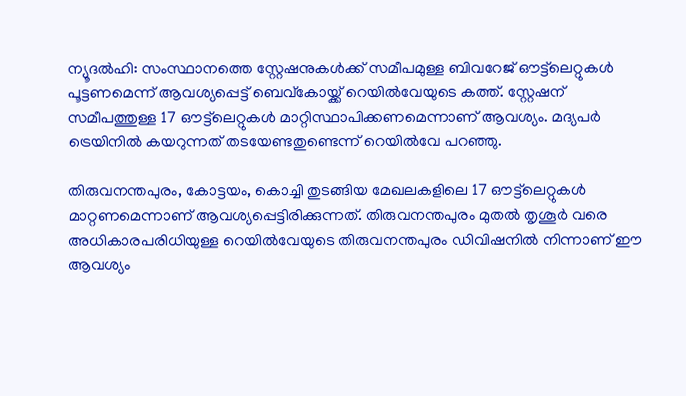ന്യൂദല്‍ഹി: സംസ്ഥാനത്തെ സ്റ്റേഷനുകള്‍ക്ക് സമീപമുള്ള ബിവറേജ് ഔട്ട്‌ലെറ്റുകള്‍ പൂട്ടണമെന്ന് ആവശ്യപ്പെട്ട് ബെവ്കോയ്ക്ക് റെയില്‍വേയുടെ കത്ത്. സ്റ്റേഷന് സമീപത്തുള്ള 17 ഔട്ട്‌ലെറ്റുകള്‍ മാറ്റിസ്ഥാപിക്കണമെന്നാണ് ആവശ്യം. മദ്യപര്‍ ട്രെയിനില്‍ കയറുന്നത് തടയേണ്ടതുണ്ടെന്ന് റെയില്‍വേ പറഞ്ഞു.

തിരുവനന്തപുരം, കോട്ടയം, കൊച്ചി തുടങ്ങിയ മേഖലകളിലെ 17 ഔട്ട്‌ലെറ്റുകള്‍ മാറ്റണമെന്നാണ് ആവശ്യപ്പെട്ടിരിക്കുന്നത്. തിരുവനന്തപുരം മുതല്‍ തൃശൂര്‍ വരെ അധികാരപരിധിയുള്ള റെയില്‍വേയുടെ തിരുവനന്തപുരം ഡിവിഷനില്‍ നിന്നാണ് ഈ ആവശ്യം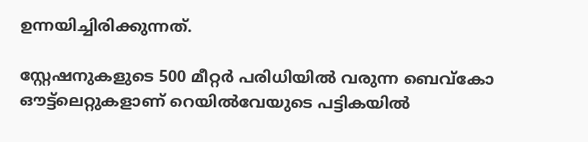ഉന്നയിച്ചിരിക്കുന്നത്.

സ്റ്റേഷനുകളുടെ 500 മീറ്റര്‍ പരിധിയില്‍ വരുന്ന ബെവ്കോ ഔട്ട്ലെറ്റുകളാണ് റെയില്‍വേയുടെ പട്ടികയില്‍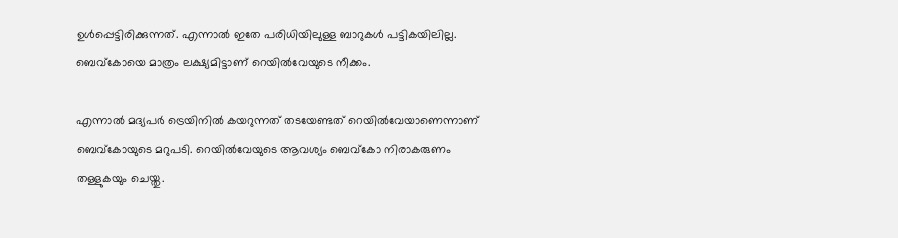ഉള്‍പ്പെട്ടിരിക്കുന്നത്. എന്നാല്‍ ഇതേ പരിധിയിലുള്ള ബാറുകള്‍ പട്ടികയിലില്ല. ബെവ്‌കോയെ മാത്രം ലക്ഷ്യമിട്ടാണ് റെയില്‍വേയുടെ നീക്കം.

എന്നാല്‍ മദ്യപര്‍ ട്രെയിനില്‍ കയറുന്നത് തടയേണ്ടത് റെയില്‍വേയാണെന്നാണ് ബെവ്‌കോയുടെ മറുപടി. റെയില്‍വേയുടെ ആവശ്യം ബെവ്‌കോ നിരാകരുണം തള്ളുകയും ചെയ്തു.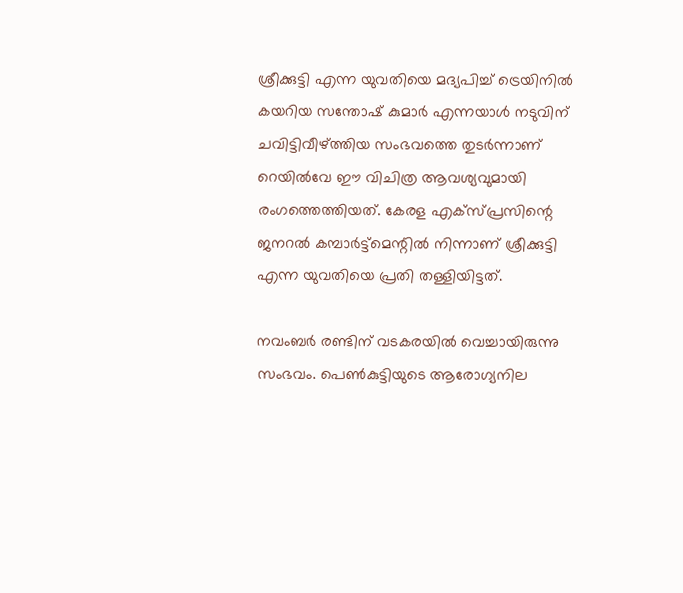ശ്രീക്കുട്ടി എന്ന യുവതിയെ മദ്യപിച്ച് ട്രെയിനില്‍ കയറിയ സന്തോഷ് കുമാര്‍ എന്നയാള്‍ നടുവിന് ചവിട്ടിവീഴ്ത്തിയ സംഭവത്തെ തുടര്‍ന്നാണ് റെയില്‍വേ ഈ വിചിത്ര ആവശ്യവുമായി രംഗത്തെത്തിയത്. കേരള എക്സ്പ്രസിന്റെ ജനറല്‍ കമ്പാര്‍ട്ട്‌മെന്റില്‍ നിന്നാണ് ശ്രീക്കുട്ടി എന്ന യുവതിയെ പ്രതി തള്ളിയിട്ടത്.

നവംബര്‍ രണ്ടിന് വടകരയില്‍ വെച്ചായിരുന്നു സംഭവം. പെണ്‍കുട്ടിയുടെ ആരോഗ്യനില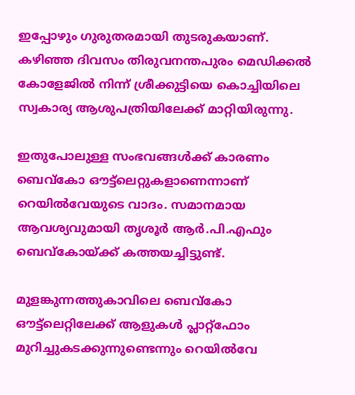ഇപ്പോഴും ഗുരുതരമായി തുടരുകയാണ്. കഴിഞ്ഞ ദിവസം തിരുവനന്തപുരം മെഡിക്കല്‍ കോളേജില്‍ നിന്ന് ശ്രീക്കുട്ടിയെ കൊച്ചിയിലെ സ്വകാര്യ ആശുപത്രിയിലേക്ക് മാറ്റിയിരുന്നു.

ഇതുപോലുള്ള സംഭവങ്ങള്‍ക്ക് കാരണം ബെവ്‌കോ ഔട്ട്‌ലെറ്റുകളാണെന്നാണ് റെയില്‍വേയുടെ വാദം. സമാനമായ ആവശ്യവുമായി തൃശൂര്‍ ആര്‍.പി.എഫും ബെവ്‌കോയ്ക്ക് കത്തയച്ചിട്ടുണ്ട്.

മുളങ്കുന്നത്തുകാവിലെ ബെവ്കോ ഔട്ട്‌ലെറ്റിലേക്ക് ആളുകള്‍ പ്ലാറ്റ്ഫോം മുറിച്ചുകടക്കുന്നുണ്ടെന്നും റെയില്‍വേ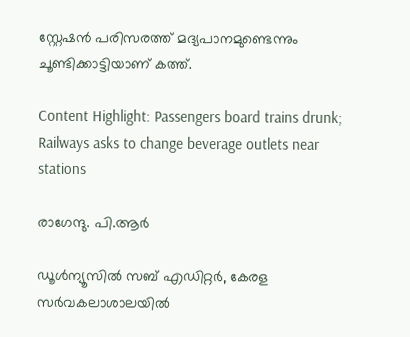സ്റ്റേഷന്‍ പരിസരത്ത് മദ്യപാനമുണ്ടെന്നും ചൂണ്ടിക്കാട്ടിയാണ് കത്ത്.

Content Highlight: Passengers board trains drunk; Railways asks to change beverage outlets near stations

രാഗേന്ദു. പി.ആര്‍

ഡൂള്‍ന്യൂസില്‍ സബ് എഡിറ്റര്‍, കേരള സര്‍വകലാശാലയില്‍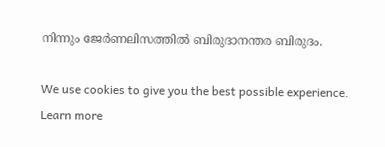നിന്നും ജേര്‍ണലിസത്തില്‍ ബിരുദാനന്തര ബിരുദം.

We use cookies to give you the best possible experience. Learn more